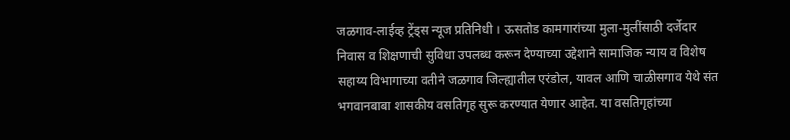जळगाव-लाईव्ह ट्रेंड्स न्यूज प्रतिनिधी । ऊसतोड कामगारांच्या मुला-मुलींसाठी दर्जेदार निवास व शिक्षणाची सुविधा उपलब्ध करून देण्याच्या उद्देशाने सामाजिक न्याय व विशेष सहाय्य विभागाच्या वतीने जळगाव जिल्ह्यातील एरंडोल, यावल आणि चाळीसगाव येथे संत भगवानबाबा शासकीय वसतिगृह सुरू करण्यात येणार आहेत. या वसतिगृहांच्या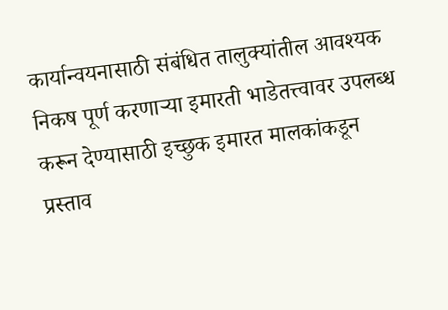कार्यान्वयनासाठी संबंधित तालुक्यांतील आवश्यक निकष पूर्ण करणाऱ्या इमारती भाडेतत्त्वावर उपलब्ध करून देण्यासाठी इच्छुक इमारत मालकांकडून प्रस्ताव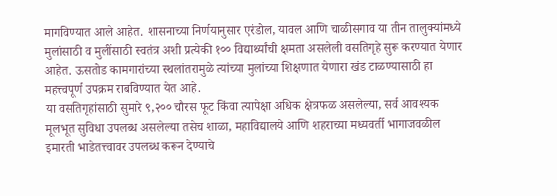मागविण्यात आले आहेत. शासनाच्या निर्णयानुसार एरंडोल, यावल आणि चाळीसगाव या तीन तालुक्यांमध्ये मुलांसाठी व मुलींसाठी स्वतंत्र अशी प्रत्येकी १०० विद्यार्थ्यांची क्षमता असलेली वसतिगृहे सुरू करण्यात येणार आहेत. ऊसतोड कामगारांच्या स्थलांतरामुळे त्यांच्या मुलांच्या शिक्षणात येणारा खंड टाळण्यासाठी हा महत्त्वपूर्ण उपक्रम राबविण्यात येत आहे.
या वसतिगृहांसाठी सुमारे ९,२०० चौरस फूट किंवा त्यापेक्षा अधिक क्षेत्रफळ असलेल्या, सर्व आवश्यक मूलभूत सुविधा उपलब्ध असलेल्या तसेच शाळा, महाविद्यालये आणि शहराच्या मध्यवर्ती भागाजवळील इमारती भाडेतत्त्वावर उपलब्ध करून देण्याचे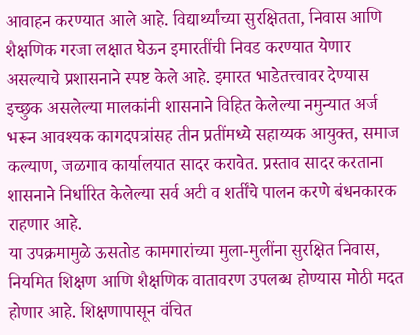आवाहन करण्यात आले आहे. विद्यार्थ्यांच्या सुरक्षितता, निवास आणि शैक्षणिक गरजा लक्षात घेऊन इमारतींची निवड करण्यात येणार असल्याचे प्रशासनाने स्पष्ट केले आहे. इमारत भाडेतत्त्वावर देण्यास इच्छुक असलेल्या मालकांनी शासनाने विहित केलेल्या नमुन्यात अर्ज भरून आवश्यक कागदपत्रांसह तीन प्रतींमध्ये सहाय्यक आयुक्त, समाज कल्याण, जळगाव कार्यालयात सादर करावेत. प्रस्ताव सादर करताना शासनाने निर्धारित केलेल्या सर्व अटी व शर्तींचे पालन करणे बंधनकारक राहणार आहे.
या उपक्रमामुळे ऊसतोड कामगारांच्या मुला-मुलींना सुरक्षित निवास, नियमित शिक्षण आणि शैक्षणिक वातावरण उपलब्ध होण्यास मोठी मदत होणार आहे. शिक्षणापासून वंचित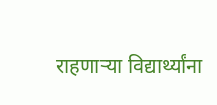राहणाऱ्या विद्यार्थ्यांना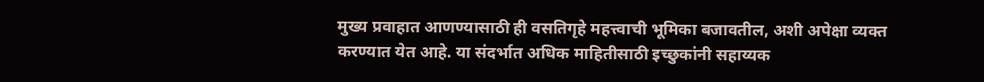मुख्य प्रवाहात आणण्यासाठी ही वसतिगृहे महत्त्वाची भूमिका बजावतील, अशी अपेक्षा व्यक्त करण्यात येत आहे. या संदर्भात अधिक माहितीसाठी इच्छुकांनी सहाय्यक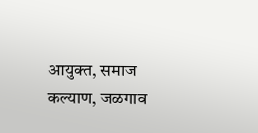आयुक्त, समाज कल्याण, जळगाव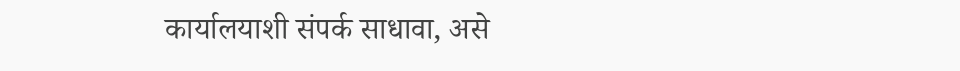कार्यालयाशी संपर्क साधावा, असे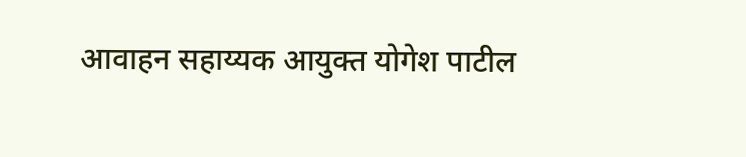आवाहन सहाय्यक आयुक्त योगेश पाटील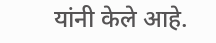यांनी केले आहे.